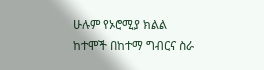ሁሉም የኦሮሚያ ክልል ከተሞች በከተማ ግብርና ስራ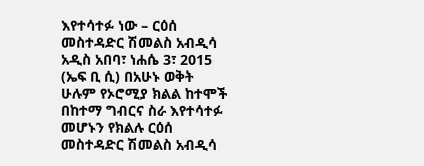እየተሳተፉ ነው – ርዕሰ መስተዳድር ሽመልስ አብዲሳ
አዲስ አበባ፣ ነሐሴ 3፣ 2015 (ኤፍ ቢ ሲ) በአሁኑ ወቅት ሁሉም የኦሮሚያ ክልል ከተሞች በከተማ ግብርና ስራ እየተሳተፉ መሆኑን የክልሉ ርዕሰ መስተዳድር ሽመልስ አብዲሳ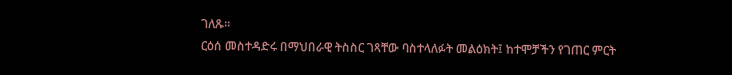ገለጹ።
ርዕሰ መስተዳድሩ በማህበራዊ ትስስር ገጻቸው ባስተላለፉት መልዕክት፤ ከተሞቻችን የገጠር ምርት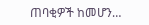ጠባቂዎች ከመሆን…